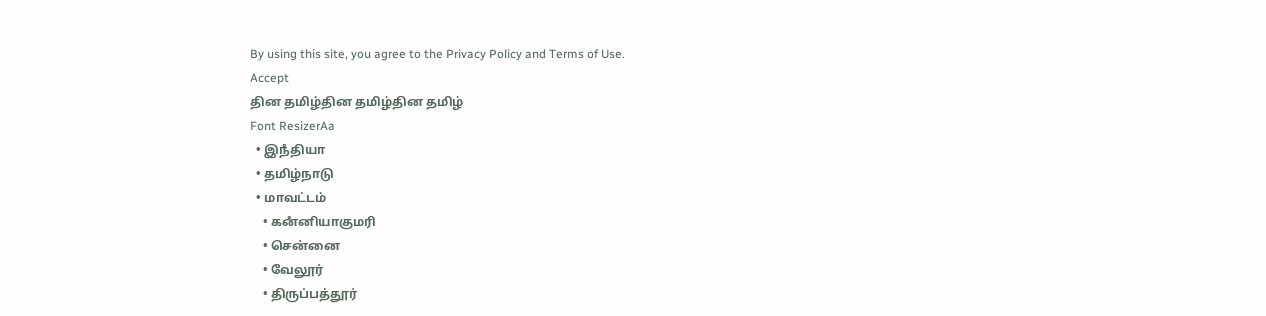By using this site, you agree to the Privacy Policy and Terms of Use.
Accept
தின தமிழ்தின தமிழ்தின தமிழ்
Font ResizerAa
  • இநஂதியா
  • தமிழ்நாடு
  • மாவட்டம்
    • கனஂனியாகுமரி
    • சென்னை
    • வேலூர்
    • திருப்பத்தூர்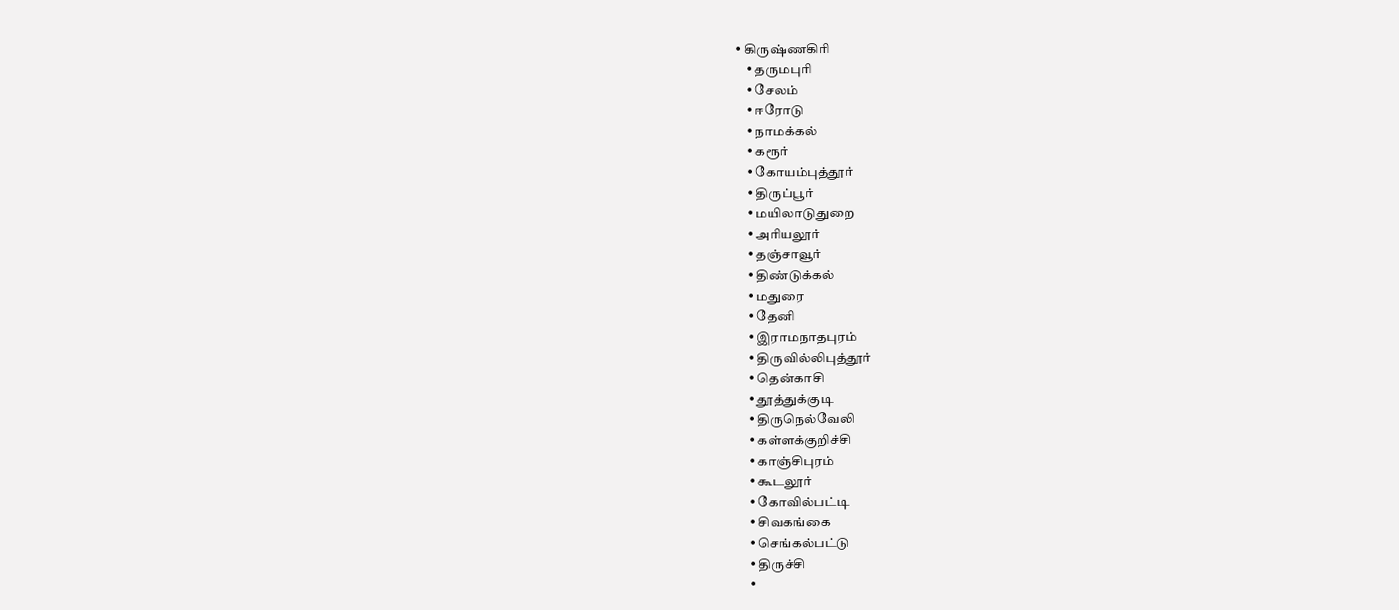• கிருஷ்ணகிரி
    • தருமபுரி
    • சேலம்
    • ஈரோடு
    • நாமக்கல்
    • கரூர்
    • கோயம்புத்தூர்
    • திருப்பூர்
    • மயிலாடுதுறை
    • அரியலூர்
    • தஞ்சாவூர்
    • திண்டுக்கல்
    • மதுரை
    • தேனி
    • இராமநாதபுரம்
    • திருவில்லிபுத்தூர்
    • தென்காசி
    • தூத்துக்குடி
    • திருநெல்வேலி
    • கள்ளக்குறிச்சி
    • காஞ்சிபுரம்
    • கூடலூர்
    • கோவில்பட்டி
    • சிவகங்கை
    • செங்கல்பட்டு
    • திருச்சி
    •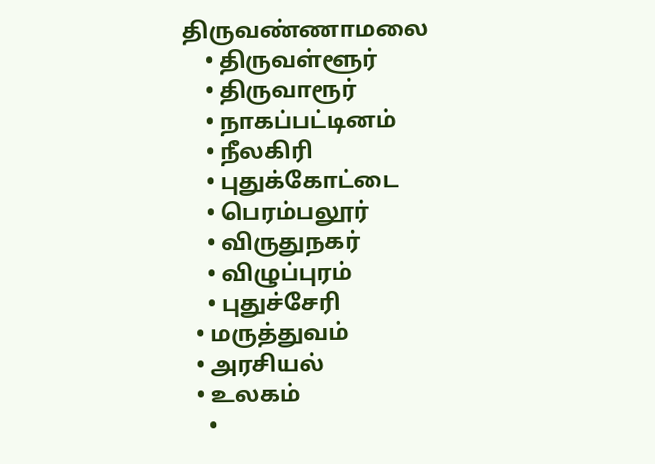திருவண்ணாமலை
    • திருவள்ளூர்
    • திருவாரூர்
    • நாகப்பட்டினம்
    • நீலகிரி
    • புதுக்கோட்டை
    • பெரம்பலூர்
    • விருதுநகர்
    • விழுப்புரம்
    • புதுச்சேரி
  • மருத்துவம்
  • அரசியல்
  • உலகம்
    •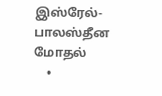இஸ்ரேல்-பாலஸ்தீன மோதல்
    •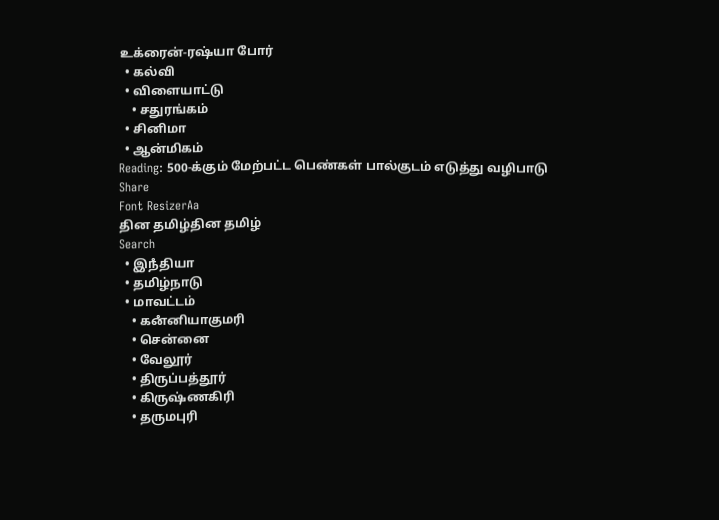உக்ரைன்-ரஷ்யா போர்
  • கல்வி
  • விளையாட்டு
    • சதுரங்கம்
  • சினிமா
  • ஆன்மிகம்
Reading: 500-க்கும் மேற்பட்ட பெண்கள் பால்குடம் எடுத்து வழிபாடு
Share
Font ResizerAa
தின தமிழ்தின தமிழ்
Search
  • இநஂதியா
  • தமிழ்நாடு
  • மாவட்டம்
    • கனஂனியாகுமரி
    • சென்னை
    • வேலூர்
    • திருப்பத்தூர்
    • கிருஷ்ணகிரி
    • தருமபுரி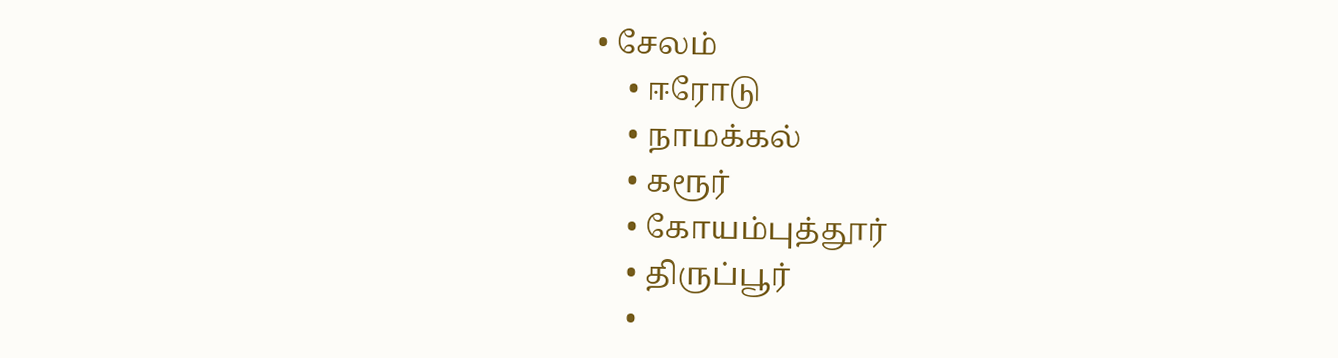• சேலம்
    • ஈரோடு
    • நாமக்கல்
    • கரூர்
    • கோயம்புத்தூர்
    • திருப்பூர்
    •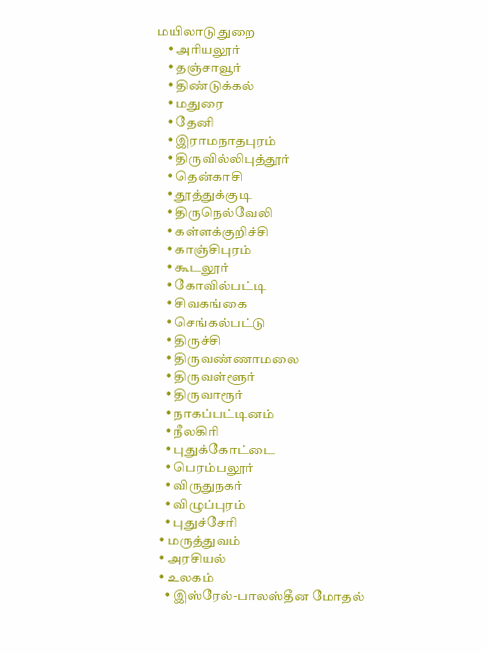மயிலாடுதுறை
    • அரியலூர்
    • தஞ்சாவூர்
    • திண்டுக்கல்
    • மதுரை
    • தேனி
    • இராமநாதபுரம்
    • திருவில்லிபுத்தூர்
    • தென்காசி
    • தூத்துக்குடி
    • திருநெல்வேலி
    • கள்ளக்குறிச்சி
    • காஞ்சிபுரம்
    • கூடலூர்
    • கோவில்பட்டி
    • சிவகங்கை
    • செங்கல்பட்டு
    • திருச்சி
    • திருவண்ணாமலை
    • திருவள்ளூர்
    • திருவாரூர்
    • நாகப்பட்டினம்
    • நீலகிரி
    • புதுக்கோட்டை
    • பெரம்பலூர்
    • விருதுநகர்
    • விழுப்புரம்
    • புதுச்சேரி
  • மருத்துவம்
  • அரசியல்
  • உலகம்
    • இஸ்ரேல்-பாலஸ்தீன மோதல்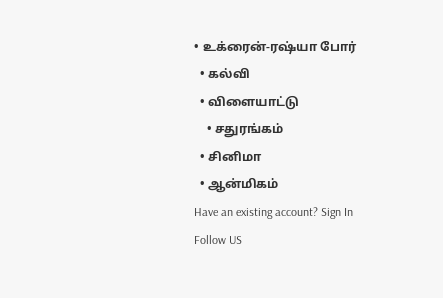• உக்ரைன்-ரஷ்யா போர்
  • கல்வி
  • விளையாட்டு
    • சதுரங்கம்
  • சினிமா
  • ஆன்மிகம்
Have an existing account? Sign In
Follow US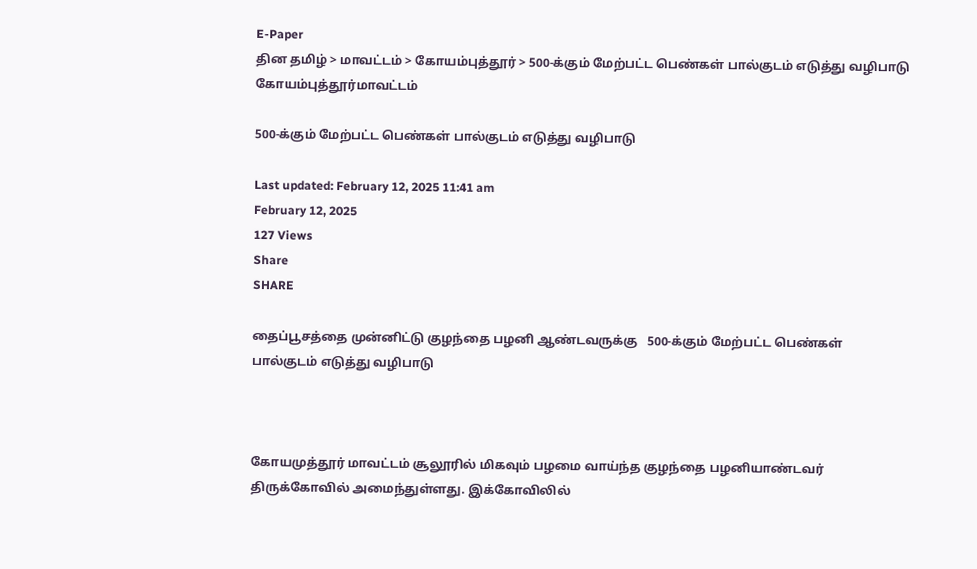E-Paper
தின தமிழ் > மாவட்டம் > கோயம்புத்தூர் > 500-க்கும் மேற்பட்ட பெண்கள் பால்குடம் எடுத்து வழிபாடு
கோயம்புத்தூர்மாவட்டம்

500-க்கும் மேற்பட்ட பெண்கள் பால்குடம் எடுத்து வழிபாடு

Last updated: February 12, 2025 11:41 am
February 12, 2025
127 Views
Share
SHARE

தைப்பூசத்தை முன்னிட்டு குழந்தை பழனி ஆண்டவருக்கு   500-க்கும் மேற்பட்ட பெண்கள் பால்குடம் எடுத்து வழிபாடு



கோயமுத்தூர் மாவட்டம் சூலூரில் மிகவும் பழமை வாய்ந்த குழந்தை பழனியாண்டவர் திருக்கோவில் அமைந்துள்ளது. இக்கோவிலில்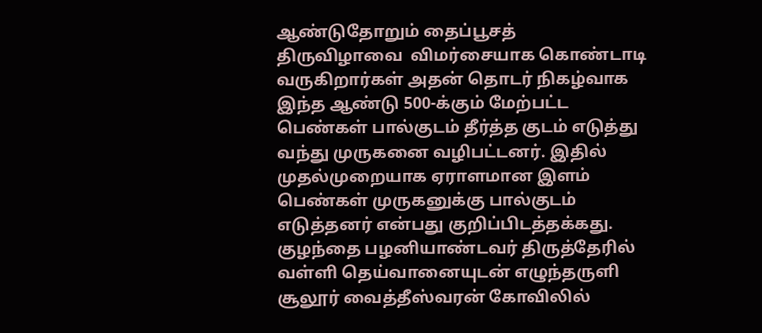ஆண்டுதோறும் தைப்பூசத்  திருவிழாவை  விமர்சையாக கொண்டாடி வருகிறார்கள் அதன் தொடர் நிகழ்வாக இந்த ஆண்டு 500-க்கும் மேற்பட்ட பெண்கள் பால்குடம் தீர்த்த குடம் எடுத்து வந்து முருகனை வழிபட்டனர். இதில் முதல்முறையாக ஏராளமான இளம் பெண்கள் முருகனுக்கு பால்குடம் எடுத்தனர் என்பது குறிப்பிடத்தக்கது. குழந்தை பழனியாண்டவர் திருத்தேரில் வள்ளி தெய்வானையுடன் எழுந்தருளி சூலூர் வைத்தீஸ்வரன் கோவிலில்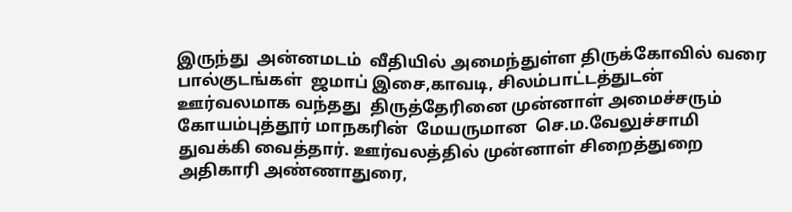இருந்து  அன்னமடம்  வீதியில் அமைந்துள்ள திருக்கோவில் வரை பால்குடங்கள்  ஜமாப் இசை,காவடி, சிலம்பாட்டத்துடன்  ஊர்வலமாக வந்தது  திருத்தேரினை முன்னாள் அமைச்சரும் கோயம்புத்தூர் மாநகரின்  மேயருமான  செ.ம.வேலுச்சாமி துவக்கி வைத்தார். ஊர்வலத்தில் முன்னாள் சிறைத்துறை அதிகாரி அண்ணாதுரை,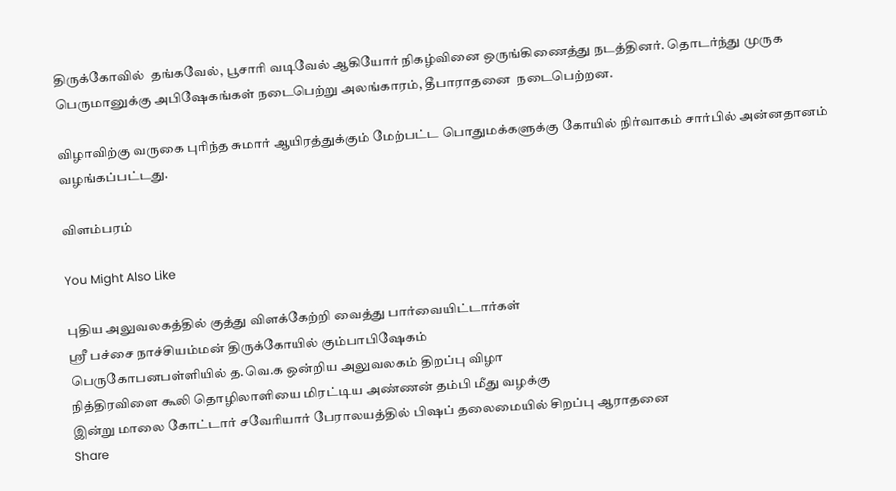திருக்கோவில்  தங்கவேல், பூசாரி வடிவேல் ஆகியோர் நிகழ்வினை ஒருங்கிணைத்து நடத்தினர். தொடர்ந்து முருக பெருமானுக்கு அபிஷேகங்கள் நடைபெற்று அலங்காரம், தீபாராதனை  நடைபெற்றன.

விழாவிற்கு வருகை புரிந்த சுமார் ஆயிரத்துக்கும் மேற்பட்ட பொதுமக்களுக்கு கோயில் நிர்வாகம் சார்பில் அன்னதானம் வழங்கப்பட்டது.

விளம்பரம்

You Might Also Like

புதிய அலுவலகத்தில் குத்து விளக்கேற்றி வைத்து பார்வையிட்டார்கள்
ஸ்ரீ பச்சை நாச்சியம்மன் திருக்கோயில் கும்பாபிஷேகம்
பெருகோபனபள்ளியில் த.வெ.க ஒன்றிய அலுவலகம் திறப்பு விழா
நித்திரவிளை கூலி தொழிலாளியை மிரட்டிய அண்ணன் தம்பி மீது வழக்கு
இன்று மாலை கோட்டார் சவேரியார் பேராலயத்தில் பிஷப் தலைமையில் சிறப்பு ஆராதனை
Share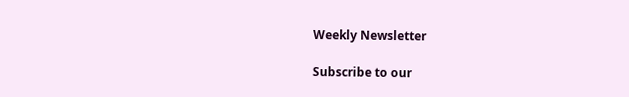Weekly Newsletter

Subscribe to our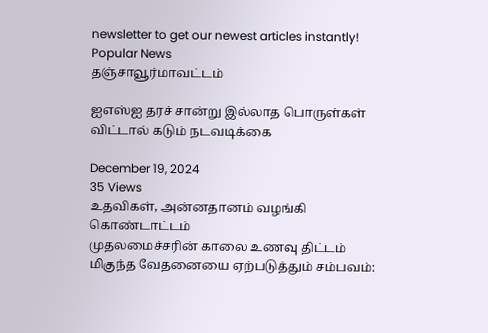newsletter to get our newest articles instantly!
Popular News
தஞ்சாவூர்மாவட்டம்

ஐஎஸ்ஐ தரச் சான்று இல்லாத பொருள்கள் விட்டால் கடும் நடவடிக்கை

December 19, 2024
35 Views
உதவிகள், அன்னதானம் வழங்கி கொண்டாட்டம்
முதலமைச்சரின் காலை உணவு திட்டம்
மிகுந்த வேதனையை ஏற்படுத்தும் சம்பவம்: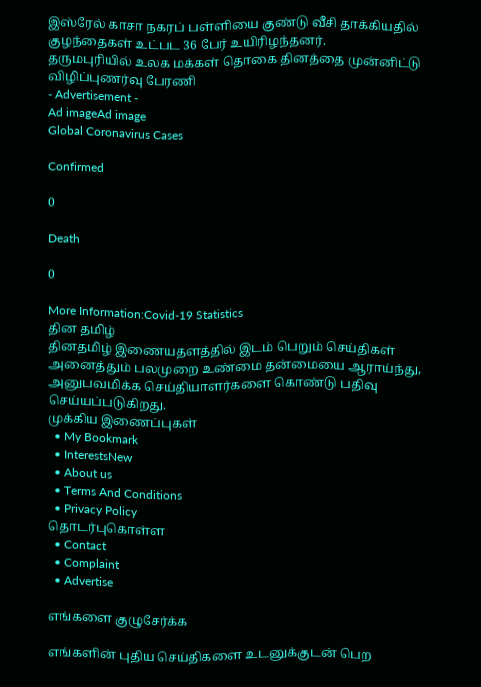இஸ்ரேல் காசா நகரப் பள்ளியை குண்டு வீசி தாக்கியதில் குழந்தைகள் உட்பட 36 பேர் உயிரிழந்தனர்.
தருமபுரியில் உலக மக்கள் தொகை தினத்தை முன்னிட்டு விழிப்புணர்வு பேரணி
- Advertisement -
Ad imageAd image
Global Coronavirus Cases

Confirmed

0

Death

0

More Information:Covid-19 Statistics
தின தமிழ்
தினதமிழ் இணையதளத்தில் இடம் பெறும் செய்திகள் அனைத்தும் பலமுறை உண்மை தன்மையை ஆராய்ந்து, அனுபவமிக்க செய்தியாளர்களை கொண்டு பதிவு செய்யப்படுகிறது.
முக்கிய இணைப்புகள்
  • My Bookmark
  • InterestsNew
  • About us
  • Terms And Conditions
  • Privacy Policy
தொடர்புகொள்ள
  • Contact
  • Complaint
  • Advertise

எங்களை குழுசேர்க்க

எங்களின் புதிய செய்திகளை உடனுக்குடன் பெற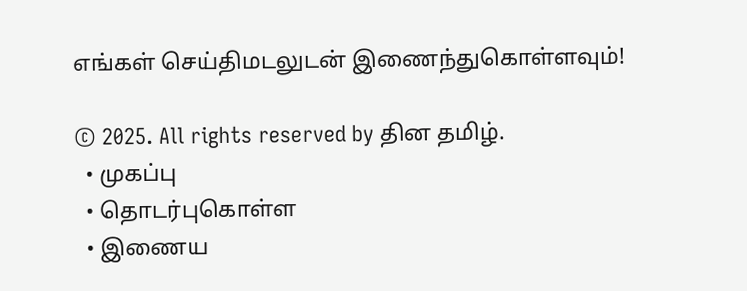எங்கள் செய்திமடலுடன் இணைந்துகொள்ளவும்!

© 2025. All rights reserved by தின தமிழ்.
  • முகப்பு
  • தொடர்புகொள்ள
  • இணைய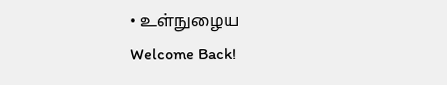• உள்நுழைய
Welcome Back!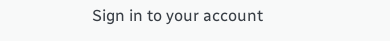Sign in to your account